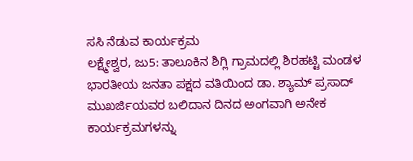ಸಸಿ ನೆಡುವ ಕಾರ್ಯಕ್ರಮ
ಲಕ್ಷ್ಮೇಶ್ವರ, ಜು5: ತಾಲೂಕಿನ ಶಿಗ್ಲಿ ಗ್ರಾಮದಲ್ಲಿ ಶಿರಹಟ್ಟಿ ಮಂಡಳ ಭಾರತೀಯ ಜನತಾ ಪಕ್ಷದ ವತಿಯಿಂದ ಡಾ. ಶ್ಯಾಮ್ ಪ್ರಸಾದ್ ಮುಖರ್ಜಿಯವರ ಬಲಿದಾನ ದಿನದ ಅಂಗವಾಗಿ ಅನೇಕ ಕಾರ್ಯಕ್ರಮಗಳನ್ನು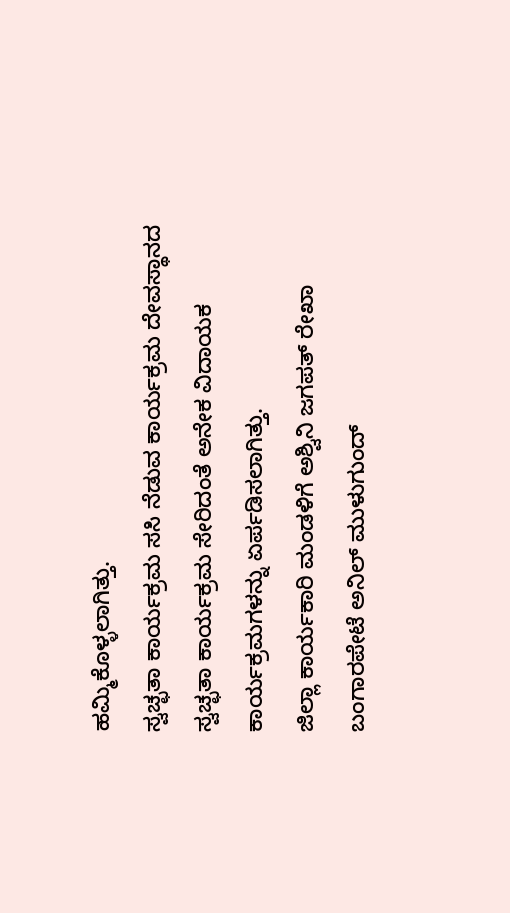ಹಮ್ಮಿಕೊಳ್ಳಲಾಗಿತ್ತು.
ಸ್ವಚ್ಛತಾ ಕಾರ್ಯಕ್ರಮ ಸಸಿ ನೆಡುವ ಕಾರ್ಯಕ್ರಮ ದೇವಸ್ಥಾನದ ಸ್ವಚ್ಛತಾ ಕಾರ್ಯಕ್ರಮ ಸೇರಿದಂತೆ ಅನೇಕ ವಿದಾಯಕ ಕಾರ್ಯಕ್ರಮಗಳನ್ನು ಏರ್ಪಡಿಸಲಾಗಿತ್ತು.
ಜಿಲ್ಲಾ ಕಾರ್ಯಕಾರಿ ಮಂಡಳಿಗೆ ಅಶ್ವಿನಿ ಜಗಪತ್ ರೇಖಾ ಬಂಗಾರಪೇಟೆ ಅನಿಲ್ ಮುಳುಗುಂದ್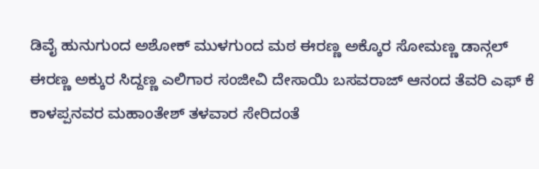ಡಿವೈ ಹುನುಗುಂದ ಅಶೋಕ್ ಮುಳಗುಂದ ಮಠ ಈರಣ್ಣ ಅಕ್ಕೊರ ಸೋಮಣ್ಣ ಡಾನ್ಗಲ್ ಈರಣ್ಣ ಅಕ್ಕುರ ಸಿದ್ದಣ್ಣ ಎಲಿಗಾರ ಸಂಜೀವಿ ದೇಸಾಯಿ ಬಸವರಾಜ್ ಆನಂದ ತೆವರಿ ಎಫ್ ಕೆ ಕಾಳಪ್ಪನವರ ಮಹಾಂತೇಶ್ ತಳವಾರ ಸೇರಿದಂತೆ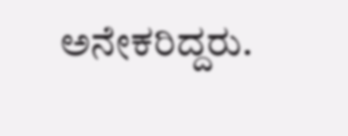ಅನೇಕರಿದ್ದರು.